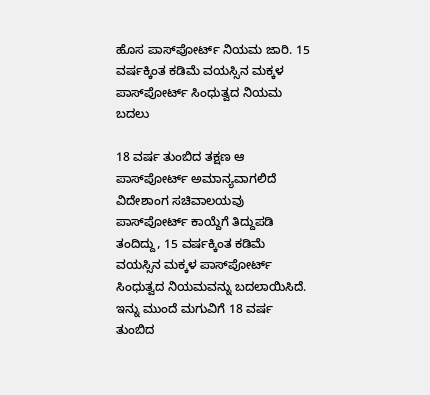ಹೊಸ ಪಾಸ್‌ಪೋರ್ಟ್ ನಿಯಮ ಜಾರಿ. 15 ವರ್ಷಕ್ಕಿಂತ ಕಡಿಮೆ ವಯಸ್ಸಿನ ಮಕ್ಕಳ ಪಾಸ್‌ಪೋರ್ಟ್ ಸಿಂಧುತ್ವದ ನಿಯಮ ಬದಲು

18 ವರ್ಷ ತುಂಬಿದ ತಕ್ಷಣ ಆ ಪಾಸ್‌ಪೋರ್ಟ್ ಅಮಾನ್ಯವಾಗಲಿದೆ ವಿದೇಶಾಂಗ ಸಚಿವಾಲಯವು ಪಾಸ್‌ಪೋರ್ಟ್ ಕಾಯ್ದೆಗೆ ತಿದ್ದುಪಡಿ ತಂದಿದ್ದು, 15 ವರ್ಷಕ್ಕಿಂತ ಕಡಿಮೆ ವಯಸ್ಸಿನ ಮಕ್ಕಳ ಪಾಸ್‌ಪೋರ್ಟ್ ಸಿಂಧುತ್ವದ ನಿಯಮವನ್ನು ಬದಲಾಯಿಸಿದೆ. ಇನ್ನು ಮುಂದೆ ಮಗುವಿಗೆ 18 ವರ್ಷ ತುಂಬಿದ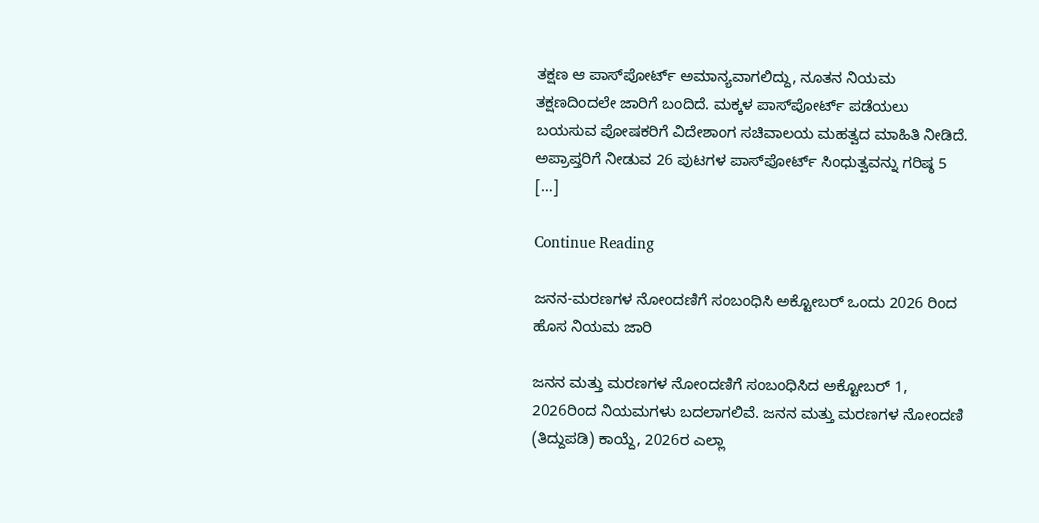ತಕ್ಷಣ ಆ ಪಾಸ್‌ಪೋರ್ಟ್ ಅಮಾನ್ಯವಾಗಲಿದ್ದು, ನೂತನ ನಿಯಮ ತಕ್ಷಣದಿಂದಲೇ ಜಾರಿಗೆ ಬಂದಿದೆ. ಮಕ್ಕಳ ಪಾಸ್‌ಪೋರ್ಟ್ ಪಡೆಯಲು ಬಯಸುವ ಪೋಷಕರಿಗೆ ವಿದೇಶಾಂಗ ಸಚಿವಾಲಯ ಮಹತ್ವದ ಮಾಹಿತಿ ನೀಡಿದೆ. ಅಪ್ರಾಪ್ತರಿಗೆ ನೀಡುವ 26 ಪುಟಗಳ ಪಾಸ್‌ಪೋರ್ಟ್ ಸಿಂಧುತ್ವವನ್ನು ಗರಿಷ್ಠ 5 […]

Continue Reading

ಜನನ-ಮರಣಗಳ ನೋಂದಣಿಗೆ ಸಂಬಂಧಿಸಿ ಅಕ್ಟೋಬರ್ ಒಂದು 2026 ರಿಂದ ಹೊಸ ನಿಯಮ ಜಾರಿ

ಜನನ ಮತ್ತು ಮರಣಗಳ ನೋಂದಣಿಗೆ ಸಂಬಂಧಿಸಿದ ಅಕ್ಟೋಬರ್ 1, 2026ರಿಂದ ನಿಯಮಗಳು ಬದಲಾಗಲಿವೆ. ಜನನ ಮತ್ತು ಮರಣಗಳ ನೋಂದಣಿ (ತಿದ್ದುಪಡಿ) ಕಾಯ್ದೆ, 2026ರ ಎಲ್ಲಾ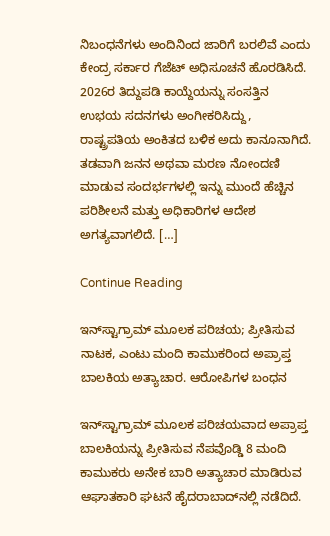ನಿಬಂಧನೆಗಳು ಅಂದಿನಿಂದ ಜಾರಿಗೆ ಬರಲಿವೆ ಎಂದು ಕೇಂದ್ರ ಸರ್ಕಾರ ಗೆಜೆಟ್ ಅಧಿಸೂಚನೆ ಹೊರಡಿಸಿದೆ. 2026ರ ತಿದ್ದುಪಡಿ ಕಾಯ್ದೆಯನ್ನು ಸಂಸತ್ತಿನ ಉಭಯ ಸದನಗಳು ಅಂಗೀಕರಿಸಿದ್ದು, ರಾಷ್ಟ್ರಪತಿಯ ಅಂಕಿತದ ಬಳಿಕ ಅದು ಕಾನೂನಾಗಿದೆ. ತಡವಾಗಿ ಜನನ ಅಥವಾ ಮರಣ ನೋಂದಣಿ ಮಾಡುವ ಸಂದರ್ಭಗಳಲ್ಲಿ ಇನ್ನು ಮುಂದೆ ಹೆಚ್ಚಿನ ಪರಿಶೀಲನೆ ಮತ್ತು ಅಧಿಕಾರಿಗಳ ಆದೇಶ ಅಗತ್ಯವಾಗಲಿದೆ. […]

Continue Reading

ಇನ್‌ಸ್ಟಾಗ್ರಾಮ್ ಮೂಲಕ ಪರಿಚಯ; ಪ್ರೀತಿಸುವ ನಾಟಕ, ಎಂಟು ಮಂದಿ ಕಾಮುಕರಿಂದ ಅಪ್ರಾಪ್ತ ಬಾಲಕಿಯ ಅತ್ಯಾಚಾರ. ಆರೋಪಿಗಳ ಬಂಧನ

ಇನ್‌ಸ್ಟಾಗ್ರಾಮ್ ಮೂಲಕ ಪರಿಚಯವಾದ ಅಪ್ರಾಪ್ತ ಬಾಲಕಿಯನ್ನು ಪ್ರೀತಿಸುವ ನೆಪವೊಡ್ಡಿ 8 ಮಂದಿ ಕಾಮುಕರು ಅನೇಕ ಬಾರಿ ಅತ್ಯಾಚಾರ ಮಾಡಿರುವ ಆಘಾತಕಾರಿ ಘಟನೆ ಹೈದರಾಬಾದ್‌ನಲ್ಲಿ ನಡೆದಿದೆ.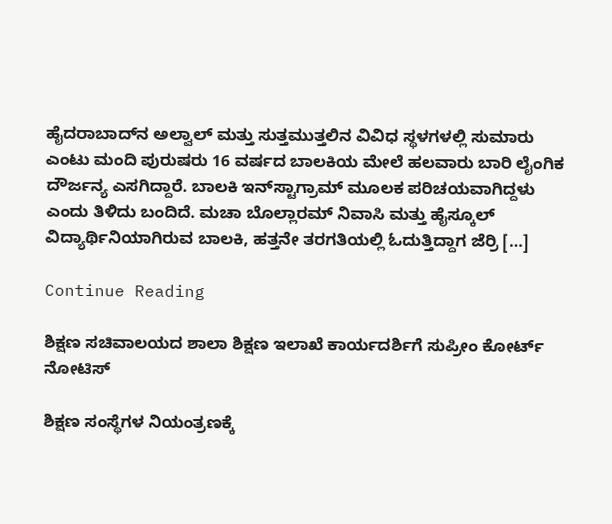ಹೈದರಾಬಾದ್‌ನ ಅಲ್ವಾಲ್ ಮತ್ತು ಸುತ್ತಮುತ್ತಲಿನ ವಿವಿಧ ಸ್ಥಳಗಳಲ್ಲಿ ಸುಮಾರು ಎಂಟು ಮಂದಿ ಪುರುಷರು 16 ವರ್ಷದ ಬಾಲಕಿಯ ಮೇಲೆ ಹಲವಾರು ಬಾರಿ ಲೈಂಗಿಕ ದೌರ್ಜನ್ಯ ಎಸಗಿದ್ದಾರೆ. ಬಾಲಕಿ ಇನ್‌ಸ್ಟಾಗ್ರಾಮ್ ಮೂಲಕ ಪರಿಚಯವಾಗಿದ್ದಳು ಎಂದು ತಿಳಿದು ಬಂದಿದೆ. ಮಚಾ ಬೊಲ್ಲಾರಮ್ ನಿವಾಸಿ ಮತ್ತು ಹೈಸ್ಕೂಲ್ ವಿದ್ಯಾರ್ಥಿನಿಯಾಗಿರುವ ಬಾಲಕಿ, ಹತ್ತನೇ ತರಗತಿಯಲ್ಲಿ ಓದುತ್ತಿದ್ದಾಗ ಜೆರ್ರಿ […]

Continue Reading

ಶಿಕ್ಷಣ ಸಚಿವಾಲಯದ ಶಾಲಾ ಶಿಕ್ಷಣ ಇಲಾಖೆ ಕಾರ್ಯದರ್ಶಿಗೆ ಸುಪ್ರೀಂ ಕೋರ್ಟ್‌ ನೋಟಿಸ್‌

ಶಿಕ್ಷಣ ಸಂಸ್ಥೆಗಳ ನಿಯಂತ್ರಣಕ್ಕೆ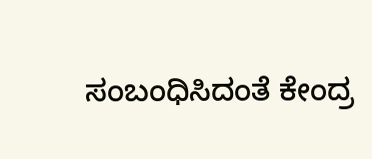ಸಂಬಂಧಿಸಿದಂತೆ ಕೇಂದ್ರ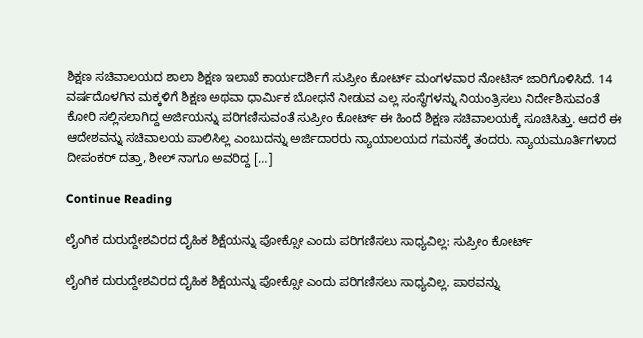ಶಿಕ್ಷಣ ಸಚಿವಾಲಯದ ಶಾಲಾ ಶಿಕ್ಷಣ ಇಲಾಖೆ ಕಾರ್ಯದರ್ಶಿಗೆ ಸುಪ್ರೀಂ ಕೋರ್ಟ್‌ ಮಂಗಳವಾರ ನೋಟಿಸ್‌ ಜಾರಿಗೊಳಿಸಿದೆ. 14 ವರ್ಷದೊಳಗಿನ ಮಕ್ಕಳಿಗೆ ಶಿಕ್ಷಣ ಅಥವಾ ಧಾರ್ಮಿಕ ಬೋಧನೆ ನೀಡುವ ಎಲ್ಲ ಸಂಸ್ಥೆಗಳನ್ನು ನಿಯಂತ್ರಿಸಲು ನಿರ್ದೇಶಿಸುವಂತೆ ಕೋರಿ ಸಲ್ಲಿಸಲಾಗಿದ್ದ ಅರ್ಜಿಯನ್ನು ಪರಿಗಣಿಸುವಂತೆ ಸುಪ್ರೀಂ ಕೋರ್ಟ್‌ ಈ ಹಿಂದೆ ಶಿಕ್ಷಣ ಸಚಿವಾಲಯಕ್ಕೆ ಸೂಚಿಸಿತ್ತು. ಆದರೆ ಈ ಆದೇಶವನ್ನು ಸಚಿವಾಲಯ ಪಾಲಿಸಿಲ್ಲ ಎಂಬುದನ್ನು ಅರ್ಜಿದಾರರು ನ್ಯಾಯಾಲಯದ ಗಮನಕ್ಕೆ ತಂದರು. ನ್ಯಾಯಮೂರ್ತಿಗಳಾದ ದೀಪಂಕರ್‌ ದತ್ತಾ, ಶೀಲ್‌ ನಾಗೂ ಅವರಿದ್ದ […]

Continue Reading

ಲೈಂಗಿಕ ದುರುದ್ದೇಶವಿರದ ದೈಹಿಕ ಶಿಕ್ಷೆಯನ್ನು ಪೋಕ್ಸೋ ಎಂದು ಪರಿಗಣಿಸಲು ಸಾಧ್ಯವಿಲ್ಲ: ಸುಪ್ರೀಂ ಕೋರ್ಟ್

ಲೈಂಗಿಕ ದುರುದ್ದೇಶವಿರದ ದೈಹಿಕ ಶಿಕ್ಷೆಯನ್ನು ಪೋಕ್ಸೋ ಎಂದು ಪರಿಗಣಿಸಲು ಸಾಧ್ಯವಿಲ್ಲ. ಪಾಠವನ್ನು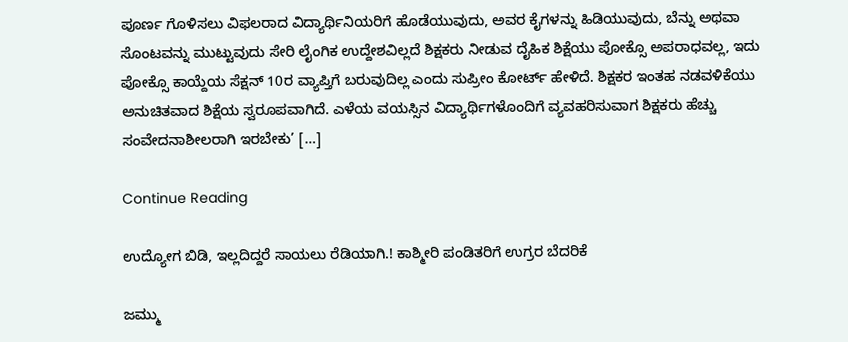ಪೂರ್ಣ ಗೊಳಿಸಲು ವಿಫಲರಾದ ವಿದ್ಯಾರ್ಥಿನಿಯರಿಗೆ ಹೊಡೆಯುವುದು, ಅವರ ಕೈಗಳನ್ನು ಹಿಡಿಯುವುದು, ಬೆನ್ನು ಅಥವಾ ಸೊಂಟವನ್ನು ಮುಟ್ಟುವುದು ಸೇರಿ ಲೈಂಗಿಕ ಉದ್ದೇಶವಿಲ್ಲದೆ ಶಿಕ್ಷಕರು ನೀಡುವ ದೈಹಿಕ ಶಿಕ್ಷೆಯು ಪೋಕ್ಸೊ ಅಪರಾಧವಲ್ಲ, ಇದು ಪೋಕ್ಸೊ ಕಾಯ್ದೆಯ ಸೆಕ್ಷನ್‌ 10ರ ವ್ಯಾಪ್ತಿಗೆ ಬರುವುದಿಲ್ಲ ಎಂದು ಸುಪ್ರೀಂ ಕೋರ್ಟ್‌ ಹೇಳಿದೆ. ಶಿಕ್ಷಕರ ಇಂತಹ ನಡವಳಿಕೆಯು ಅನುಚಿತವಾದ ಶಿಕ್ಷೆಯ ಸ್ವರೂಪವಾಗಿದೆ. ಎಳೆಯ ವಯಸ್ಸಿನ ವಿದ್ಯಾರ್ಥಿಗಳೊಂದಿಗೆ ವ್ಯವಹರಿಸುವಾಗ ಶಿಕ್ಷಕರು ಹೆಚ್ಚು ಸಂವೇದನಾಶೀಲರಾಗಿ ಇರಬೇಕು’ […]

Continue Reading

ಉದ್ಯೋಗ ಬಿಡಿ, ಇಲ್ಲದಿದ್ದರೆ ಸಾಯಲು ರೆಡಿಯಾಗಿ.! ಕಾಶ್ಮೀರಿ ಪಂಡಿತರಿಗೆ ಉಗ್ರರ ಬೆದರಿಕೆ

ಜಮ್ಮು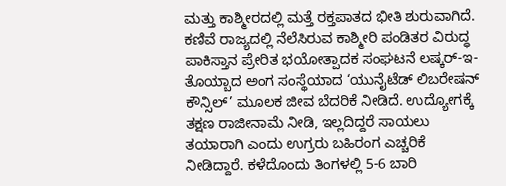ಮತ್ತು ಕಾಶ್ಮೀರದಲ್ಲಿ ಮತ್ತೆ ರಕ್ತಪಾತದ ಭೀತಿ ಶುರುವಾಗಿದೆ. ಕಣಿವೆ ರಾಜ್ಯದಲ್ಲಿ ನೆಲೆಸಿರುವ ಕಾಶ್ಮೀರಿ ಪಂಡಿತರ ವಿರುದ್ಧ ಪಾಕಿಸ್ತಾನ ಪ್ರೇರಿತ ಭಯೋತ್ಪಾದಕ ಸಂಘಟನೆ ಲಷ್ಕರ್-ಇ-ತೊಯ್ಬಾದ ಅಂಗ ಸಂಸ್ಥೆಯಾದ ‘ಯುನೈಟೆಡ್ ಲಿಬರೇಷನ್ ಕೌನ್ಸಿಲ್’ ಮೂಲಕ ಜೀವ ಬೆದರಿಕೆ ನೀಡಿದೆ. ಉದ್ಯೋಗಕ್ಕೆ ತಕ್ಷಣ ರಾಜೀನಾಮೆ ನೀಡಿ, ಇಲ್ಲದಿದ್ದರೆ ಸಾಯಲು ತಯಾರಾಗಿ ಎಂದು ಉಗ್ರರು ಬಹಿರಂಗ ಎಚ್ಚರಿಕೆ ನೀಡಿದ್ದಾರೆ. ಕಳೆದೊಂದು ತಿಂಗಳಲ್ಲಿ 5-6 ಬಾರಿ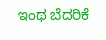ಇಂಥ ಬೆದರಿಕೆ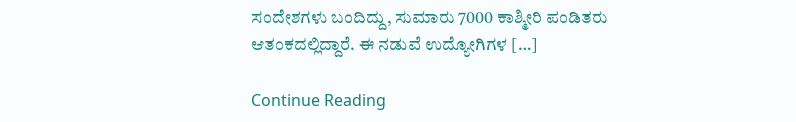ಸಂದೇಶಗಳು ಬಂದಿದ್ದು, ಸುಮಾರು 7000 ಕಾಶ್ಮೀರಿ ಪಂಡಿತರು ಆತಂಕದಲ್ಲಿದ್ದಾರೆ. ಈ ನಡುವೆ ಉದ್ಯೋಗಿಗಳ […]

Continue Reading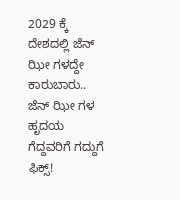2029 ಕ್ಕೆ ದೇಶದಲ್ಲಿ ಜೆನ್ ಝೀ ಗಳದ್ದೇ ಕಾರುಬಾರು.. ಜೆನ್ ಝೀ ಗಳ ಹೃದಯ ಗೆದ್ದವರಿಗೆ ಗದ್ದುಗೆ ಫಿಕ್ಸ್!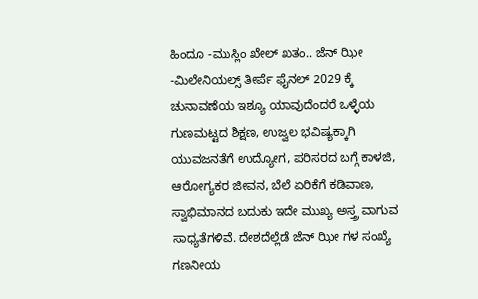ಹಿಂದೂ -ಮುಸ್ಲಿಂ ಖೇಲ್ ಖತಂ.. ಜೆನ್ ಝೀ -ಮಿಲೇನಿಯಲ್ಸ್ ತೀರ್ಪೆ ಫೈನಲ್ 2029 ಕ್ಕೆ ಚುನಾವಣೆಯ ಇಶ್ಯೂ ಯಾವುದೆಂದರೆ ಒಳ್ಳೆಯ ಗುಣಮಟ್ಟದ ಶಿಕ್ಷಣ, ಉಜ್ವಲ ಭವಿಷ್ಯಕ್ಕಾಗಿ ಯುವಜನತೆಗೆ ಉದ್ಯೋಗ, ಪರಿಸರದ ಬಗ್ಗೆ ಕಾಳಜಿ, ಆರೋಗ್ಯಕರ ಜೀವನ, ಬೆಲೆ ಏರಿಕೆಗೆ ಕಡಿವಾಣ, ಸ್ವಾಭಿಮಾನದ ಬದುಕು ಇದೇ ಮುಖ್ಯ ಅಸ್ತ್ರ ವಾಗುವ ಸಾಧ್ಯತೆಗಳಿವೆ. ದೇಶದೆಲ್ಲೆಡೆ ಜೆನ್ ಝೀ ಗಳ ಸಂಖ್ಯೆ ಗಣನೀಯ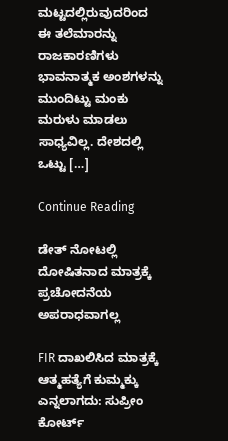ಮಟ್ಟದಲ್ಲಿರುವುದರಿಂದ ಈ ತಲೆಮಾರನ್ನು ರಾಜಕಾರಣಿಗಳು ಭಾವನಾತ್ಮಕ ಅಂಶಗಳನ್ನು ಮುಂದಿಟ್ಟು ಮಂಕು ಮರುಳು ಮಾಡಲು ಸಾಧ್ಯವಿಲ್ಲ. ದೇಶದಲ್ಲಿ ಒಟ್ಟು […]

Continue Reading

ಡೇತ್ ನೋಟಲ್ಲಿ ದೋಷಿತನಾದ ಮಾತ್ರಕ್ಕೆ ಪ್ರಚೋದನೆಯ ಅಪರಾಧವಾಗಲ್ಲ

FIR ದಾಖಲಿಸಿದ ಮಾತ್ರಕ್ಕೆ ಆತ್ಮಹತ್ಯೆಗೆ ಕುಮ್ಮಕ್ಕು ಎನ್ನಲಾಗದು: ಸುಪ್ರೀಂ ಕೋರ್ಟ್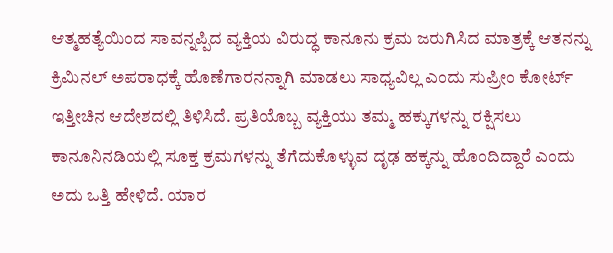ಆತ್ಮಹತ್ಯೆಯಿಂದ ಸಾವನ್ನಪ್ಪಿದ ವ್ಯಕ್ತಿಯ ವಿರುದ್ಧ ಕಾನೂನು ಕ್ರಮ ಜರುಗಿಸಿದ ಮಾತ್ರಕ್ಕೆ ಆತನನ್ನು ಕ್ರಿಮಿನಲ್ ಅಪರಾಧಕ್ಕೆ ಹೊಣೆಗಾರನನ್ನಾಗಿ ಮಾಡಲು ಸಾಧ್ಯವಿಲ್ಲ ಎಂದು ಸುಪ್ರೀಂ ಕೋರ್ಟ್ ಇತ್ತೀಚಿನ ಆದೇಶದಲ್ಲಿ ತಿಳಿಸಿದೆ. ಪ್ರತಿಯೊಬ್ಬ ವ್ಯಕ್ತಿಯು ತಮ್ಮ ಹಕ್ಕುಗಳನ್ನು ರಕ್ಷಿಸಲು ಕಾನೂನಿನಡಿಯಲ್ಲಿ ಸೂಕ್ತ ಕ್ರಮಗಳನ್ನು ತೆಗೆದುಕೊಳ್ಳುವ ದೃಢ ಹಕ್ಕನ್ನು ಹೊಂದಿದ್ದಾರೆ ಎಂದು ಅದು ಒತ್ತಿ ಹೇಳಿದೆ. ಯಾರ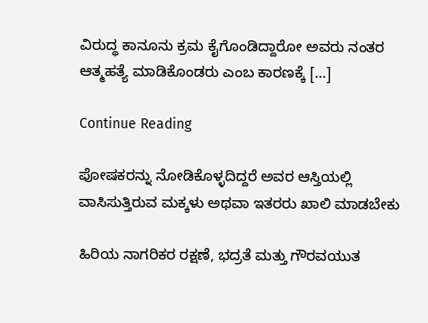ವಿರುದ್ಧ ಕಾನೂನು ಕ್ರಮ ಕೈಗೊಂಡಿದ್ದಾರೋ ಅವರು ನಂತರ ಆತ್ಮಹತ್ಯೆ ಮಾಡಿಕೊಂಡರು ಎಂಬ ಕಾರಣಕ್ಕೆ […]

Continue Reading

ಪೋಷಕರನ್ನು ನೋಡಿಕೊಳ್ಳದಿದ್ದರೆ ಅವರ ಆಸ್ತಿಯಲ್ಲಿ ವಾಸಿಸುತ್ತಿರುವ ಮಕ್ಕಳು ಅಥವಾ ಇತರರು ಖಾಲಿ ಮಾಡಬೇಕು

ಹಿರಿಯ ನಾಗರಿಕರ ರಕ್ಷಣೆ, ಭದ್ರತೆ ಮತ್ತು ಗೌರವಯುತ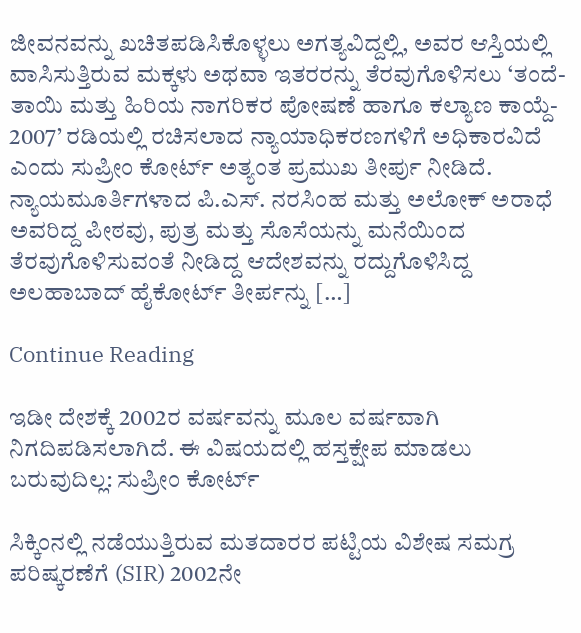ಜೀವನವನ್ನು ಖಚಿತಪಡಿಸಿಕೊಳ್ಳಲು ಅಗತ್ಯವಿದ್ದಲ್ಲಿ, ಅವರ ಆಸ್ತಿಯಲ್ಲಿ ವಾಸಿಸುತ್ತಿರುವ ಮಕ್ಕಳು ಅಥವಾ ಇತರರನ್ನು ತೆರವುಗೊಳಿಸಲು ‘ತಂದೆ-ತಾಯಿ ಮತ್ತು ಹಿರಿಯ ನಾಗರಿಕರ ಪೋಷಣೆ ಹಾಗೂ ಕಲ್ಯಾಣ ಕಾಯ್ದೆ- 2007’ ರಡಿಯಲ್ಲಿ ರಚಿಸಲಾದ ನ್ಯಾಯಾಧಿಕರಣಗಳಿಗೆ ಅಧಿಕಾರವಿದೆ ಎಂದು ಸುಪ್ರೀಂ ಕೋರ್ಟ್ ಅತ್ಯಂತ ಪ್ರಮುಖ ತೀರ್ಪು ನೀಡಿದೆ. ನ್ಯಾಯಮೂರ್ತಿಗಳಾದ ಪಿ.ಎಸ್. ನರಸಿಂಹ ಮತ್ತು ಅಲೋಕ್ ಅರಾಧೆ ಅವರಿದ್ದ ಪೀಠವು, ಪುತ್ರ ಮತ್ತು ಸೊಸೆಯನ್ನು ಮನೆಯಿಂದ ತೆರವುಗೊಳಿಸುವಂತೆ ನೀಡಿದ್ದ ಆದೇಶವನ್ನು ರದ್ದುಗೊಳಿಸಿದ್ದ ಅಲಹಾಬಾದ್ ಹೈಕೋರ್ಟ್ ತೀರ್ಪನ್ನು […]

Continue Reading

ಇಡೀ ದೇಶಕ್ಕೆ 2002ರ ವರ್ಷವನ್ನು ಮೂಲ ವರ್ಷವಾಗಿ ನಿಗದಿಪಡಿಸಲಾಗಿದೆ. ಈ ವಿಷಯದಲ್ಲಿ ಹಸ್ತಕ್ಷೇಪ ಮಾಡಲು ಬರುವುದಿಲ್ಲ: ಸುಪ್ರೀಂ ಕೋರ್ಟ್

ಸಿಕ್ಕಿಂನಲ್ಲಿ ನಡೆಯುತ್ತಿರುವ ಮತದಾರರ ಪಟ್ಟಿಯ ವಿಶೇಷ ಸಮಗ್ರ ಪರಿಷ್ಕರಣೆಗೆ (SIR) 2002ನೇ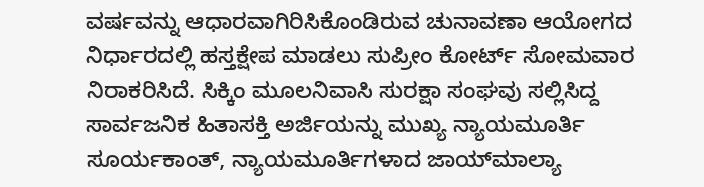ವರ್ಷವನ್ನು ಆಧಾರವಾಗಿರಿಸಿಕೊಂಡಿರುವ ಚುನಾವಣಾ ಆಯೋಗದ ನಿರ್ಧಾರದಲ್ಲಿ ಹಸ್ತಕ್ಷೇಪ ಮಾಡಲು ಸುಪ್ರೀಂ ಕೋರ್ಟ್‌ ಸೋಮವಾರ ನಿರಾಕರಿಸಿದೆ. ಸಿಕ್ಕಿಂ ಮೂಲನಿವಾಸಿ ಸುರಕ್ಷಾ ಸಂಘವು ಸಲ್ಲಿಸಿದ್ದ ಸಾರ್ವಜನಿಕ ಹಿತಾಸಕ್ತಿ ಅರ್ಜಿಯನ್ನು ಮುಖ್ಯ ನ್ಯಾಯಮೂರ್ತಿ ಸೂರ್ಯಕಾಂತ್‌, ನ್ಯಾಯಮೂರ್ತಿಗಳಾದ ಜಾಯ್‌ಮಾಲ್ಯಾ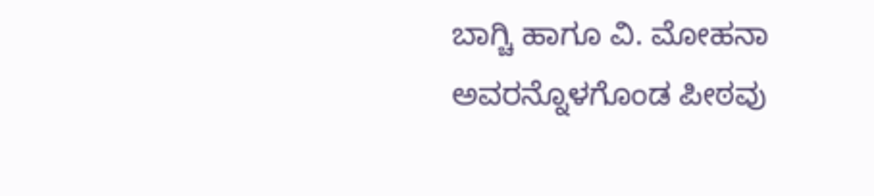ಬಾಗ್ಚಿ ಹಾಗೂ ವಿ. ಮೋಹನಾ ಅವರನ್ನೊಳಗೊಂಡ ಪೀಠವು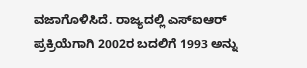ವಜಾಗೊಳಿಸಿದೆ. ರಾಜ್ಯದಲ್ಲಿ ಎಸ್‌ಐಆರ್‌ ಪ್ರಕ್ರಿಯೆಗಾಗಿ 2002ರ ಬದಲಿಗೆ 1993 ಅನ್ನು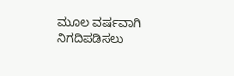ಮೂಲ ವರ್ಷವಾಗಿ ನಿಗದಿಪಡಿಸಲು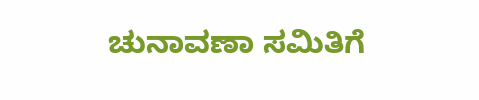ಚುನಾವಣಾ ಸಮಿತಿಗೆ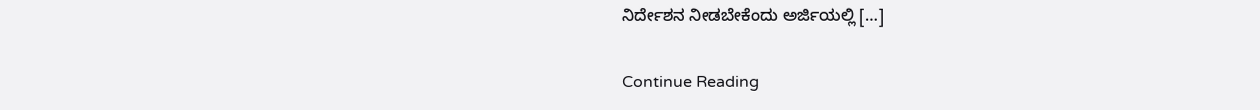ನಿರ್ದೇಶನ ನೀಡಬೇಕೆಂದು ಅರ್ಜಿಯಲ್ಲಿ […]

Continue Reading